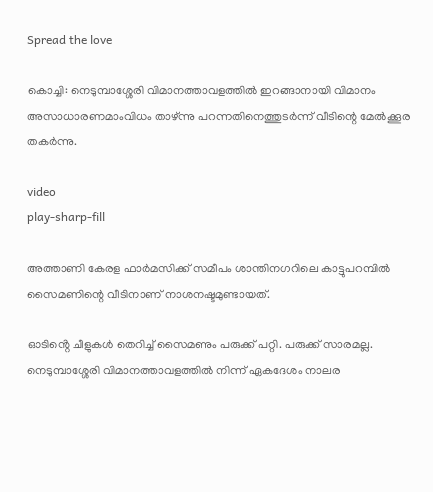Spread the love

കൊച്ചി: നെടുമ്പാശ്ശേരി വിമാനത്താവളത്തില്‍ ഇറങ്ങാനായി വിമാനം അസാധാരണമാംവിധം താഴ്ന്നു പറന്നതിനെത്തുടർന്ന് വീടിന്റെ മേല്‍ക്കൂര തകർന്നു.

video
play-sharp-fill

അത്താണി കേരള ഫാർമസിക്ക് സമീപം ശാന്തിനഗറിലെ കാട്ടുപറമ്പില്‍ സൈമണിന്റെ വീടിനാണ് നാശനഷ്ടമുണ്ടായത്.

ഓടിൻ്റെ ചീളുകള്‍ തെറിച്ച്‌ സൈമണും പരുക്ക് പറ്റി. പരുക്ക് സാരമല്ല. നെടുമ്പാശ്ശേരി വിമാനത്താവളത്തില്‍ നിന്ന് ഏകദേശം നാലര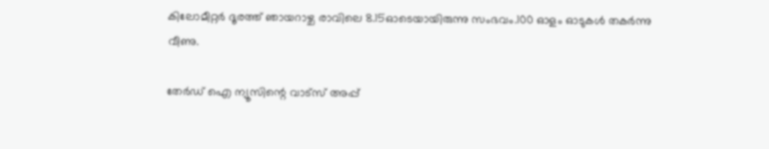കിലോമീറ്റർ ദൂരത്ത് ഞായറാഴ്ച രാവിലെ 8.15ഓടെയായിരുന്നു സംഭവം.100 ഓളം ഓടുകള്‍ തകർന്നു വീണു.

തേർഡ് ഐ ന്യൂസിന്റെ വാട്സ് അപ്പ്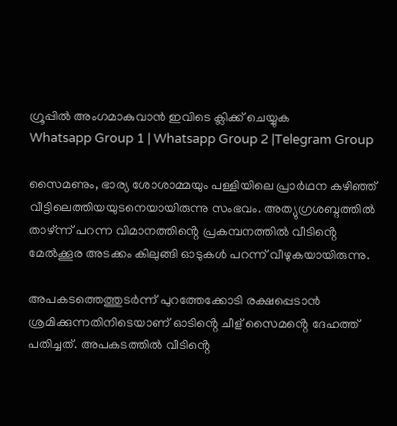ഗ്രൂപ്പിൽ അംഗമാകുവാൻ ഇവിടെ ക്ലിക്ക് ചെയ്യുക
Whatsapp Group 1 | Whatsapp Group 2 |Telegram Group

സൈമണും, ഭാര്യ ശോശാമ്മയും പള്ളിയിലെ പ്രാർഥന കഴിഞ്ഞ് വീട്ടിലെത്തിയയുടനെയായിരുന്നു സംഭവം. അത്യുഗ്രശബ്ദത്തില്‍ താഴ്ന്ന് പറന്ന വിമാനത്തിൻ്റെ പ്രകമ്പനത്തില്‍ വീടിൻ്റെ മേല്‍ക്കൂര അടക്കം കിലുങ്ങി ഓടുകള്‍ പറന്ന് വീഴുകയായിരുന്നു.

അപകടത്തെത്തുടർന്ന് പുറത്തേക്കോടി രക്ഷപ്പെടാൻ ശ്രമിക്കുന്നതിനിടെയാണ് ഓടിൻ്റെ ചീള് സൈമൻ്റെ ദേഹത്ത് പതിച്ചത്. അപകടത്തില്‍ വീടിൻ്റെ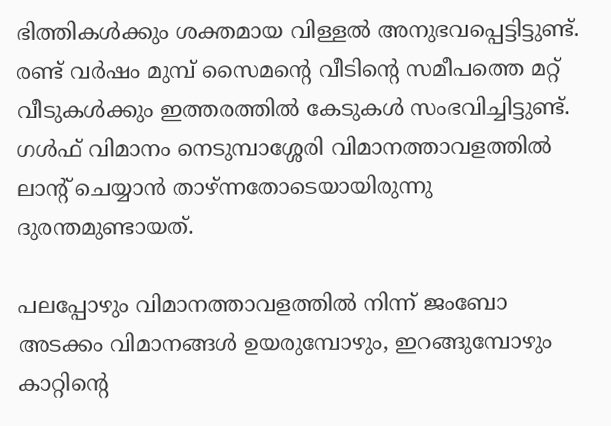ഭിത്തികള്‍ക്കും ശക്തമായ വിള്ളല്‍ അനുഭവപ്പെട്ടിട്ടുണ്ട്. രണ്ട് വർഷം മുമ്പ് സൈമൻ്റെ വീടിൻ്റെ സമീപത്തെ മറ്റ് വീടുകള്‍ക്കും ഇത്തരത്തില്‍ കേടുകള്‍ സംഭവിച്ചിട്ടുണ്ട്. ഗള്‍ഫ് വിമാനം നെടുമ്പാശ്ശേരി വിമാനത്താവളത്തില്‍ ലാൻ്റ് ചെയ്യാൻ താഴ്ന്നതോടെയായിരുന്നു ദുരന്തമുണ്ടായത്.

പലപ്പോഴും വിമാനത്താവളത്തില്‍ നിന്ന് ജംബോ അടക്കം വിമാനങ്ങള്‍ ഉയരുമ്പോഴും, ഇറങ്ങുമ്പോഴും കാറ്റിൻ്റെ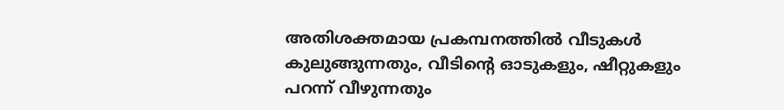അതിശക്തമായ പ്രകമ്പനത്തില്‍ വീടുകള്‍ കുലുങ്ങുന്നതും, വീടിൻ്റെ ഓടുകളും, ഷീറ്റുകളും പറന്ന് വീഴുന്നതും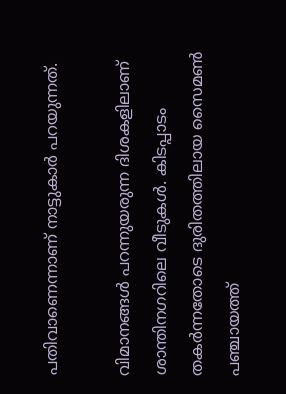പതിവാണെന്നാണ് നാട്ടുകാർ പറയുന്നത്.

വിമാനങ്ങള്‍ പറന്നുയരുന്ന ദിശകളിലാണ് ശാന്തിനഗറിലെ വീടുകള്‍. കിടപ്പാടം തകർന്നതോടെ ദുരിതത്തിലായ സൈമണ്‍ പഞ്ചായത്ത്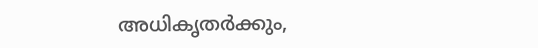അധികൃതർക്കും,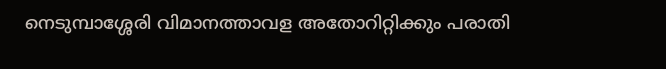നെടുമ്പാശ്ശേരി വിമാനത്താവള അതോറിറ്റിക്കും പരാതി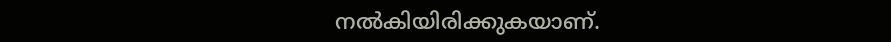നല്‍കിയിരിക്കുകയാണ്.